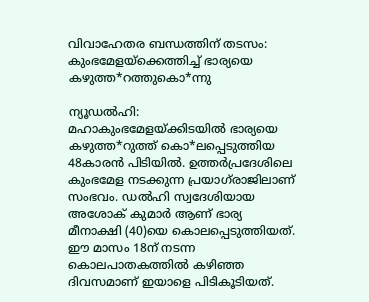വിവാഹേതര ബന്ധത്തിന് തടസം: കുംഭമേളയ്ക്കെത്തിച്ച് ഭാര്യയെ കഴുത്ത*റത്തുകൊ*ന്നു

ന്യൂഡല്‍ഹി: മഹാകുംഭമേളയ്ക്കിടയില്‍ ഭാര്യയെ കഴുത്ത*റുത്ത് കൊ*ലപ്പെടുത്തിയ 48കാരൻ പിടിയില്‍. ഉത്തര്‍പ്രദേശിലെ കുംഭമേള നടക്കുന്ന പ്രയാഗ്‌രാജിലാണ് സംഭവം. ഡല്‍ഹി സ്വദേശിയായ അശോക് കുമാര്‍ ആണ് ഭാര്യ മീനാക്ഷി (40)യെ കൊലപ്പെടുത്തിയത്. ഈ മാസം 18ന് നടന്ന കൊലപാതകത്തില്‍ കഴിഞ്ഞ ദിവസമാണ് ഇയാളെ പിടികൂടിയത്.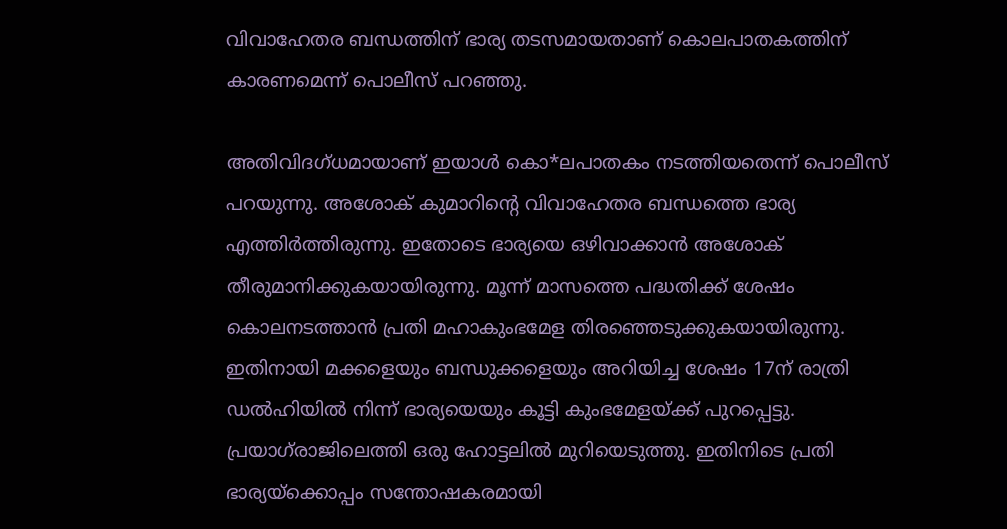വിവാഹേതര ബന്ധത്തിന് ഭാര്യ തടസമായതാണ് കൊലപാതകത്തിന് കാരണമെന്ന് പൊലീസ് പറഞ്ഞു.

അതിവിദഗ്ധമായാണ് ഇയാള്‍ കൊ*ലപാതകം നടത്തിയതെന്ന് പൊലീസ് പറയുന്നു. അശോക് കുമാറിന്റെ വിവാഹേതര ബന്ധത്തെ ഭാര്യ എത്തിര്‍ത്തിരുന്നു. ഇതോടെ ഭാര്യയെ ഒഴിവാക്കാൻ അശോക് തീരുമാനിക്കുകയായിരുന്നു. മൂന്ന് മാസത്തെ പദ്ധതിക്ക് ശേഷം കൊലനടത്താൻ പ്രതി മഹാകുംഭമേള തിരഞ്ഞെടുക്കുകയായിരുന്നു. ഇതിനായി മക്കളെയും ബന്ധുക്കളെയും അറിയിച്ച ശേഷം 17ന് രാത്രി ഡല്‍ഹിയില്‍ നിന്ന് ഭാര്യയെയും കൂട്ടി കുംഭമേളയ്ക്ക് പുറപ്പെട്ടു. പ്രയാഗ്‌രാജിലെത്തി ഒരു ഹോട്ടലില്‍ മുറിയെടുത്തു. ഇതിനിടെ പ്രതി ഭാര്യയ്ക്കൊപ്പം സന്തോഷകരമായി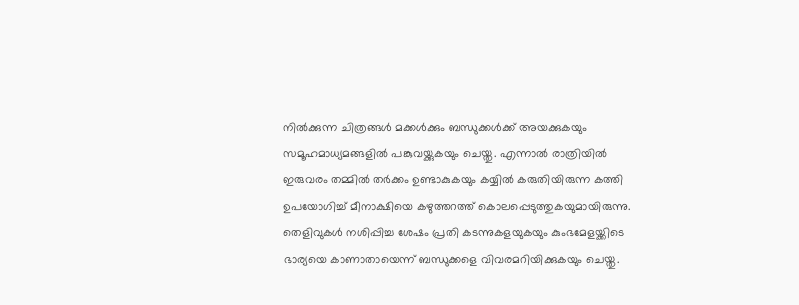നില്‍ക്കുന്ന ചിത്രങ്ങള്‍ മക്കള്‍ക്കും ബന്ധുക്കള്‍ക്ക് അയക്കുകയും സമൂഹമാധ്യമങ്ങളില്‍ പങ്കുവയ്ക്കുകയും ചെയ്തു. എന്നാല്‍ രാത്രിയില്‍ ഇരുവരം തമ്മില്‍ തര്‍ക്കം ഉണ്ടാകുകയും കയ്യില്‍ കരുതിയിരുന്ന കത്തി ഉപയോഗിച്ച് മീനാക്ഷിയെ കഴുത്തറത്ത് കൊലപ്പെടുത്തുകയുമായിരുന്നു. തെളിവുകള്‍ നശിപ്പിച്ച ശേഷം പ്രതി കടന്നുകളയുകയും കുംഭമേളയ്ക്കിടെ ഭാര്യയെ കാണാതായെന്ന് ബന്ധുക്കളെ വിവരമറിയിക്കുകയും ചെയ്തു.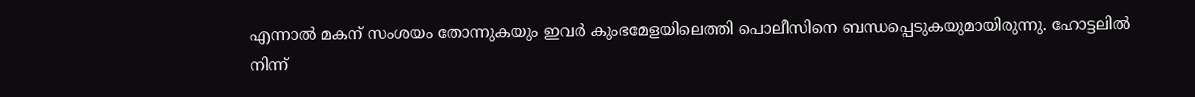എന്നാല്‍ മകന് സംശയം തോന്നുകയും ഇവര്‍ കുംഭമേളയിലെത്തി പൊലീസിനെ ബന്ധപ്പെടുകയുമായിരുന്നു. ഹോട്ടലില്‍ നിന്ന്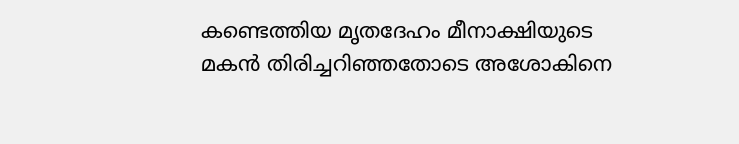കണ്ടെത്തിയ മൃതദേഹം മീനാക്ഷിയുടെ മകൻ തിരിച്ചറിഞ്ഞതോടെ അശോകിനെ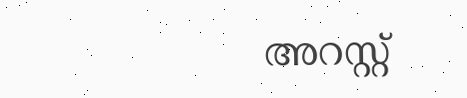അറസ്റ്റ്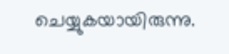ചെയ്യുകയായിരുന്നു.